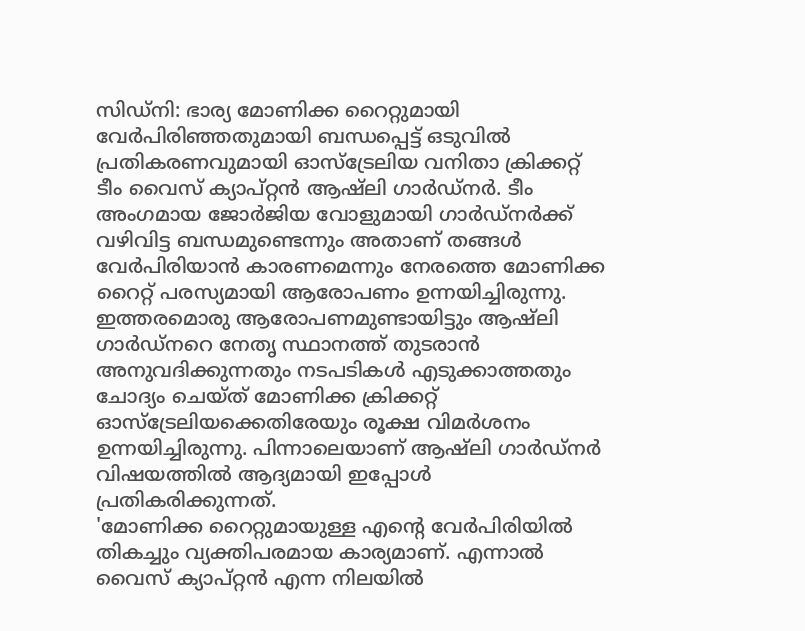സിഡ്നി: ഭാര്യ മോണിക്ക റൈറ്റുമായി വേർപിരിഞ്ഞതുമായി ബന്ധപ്പെട്ട് ഒടുവിൽ പ്രതികരണവുമായി ഓസ്ട്രേലിയ വനിതാ ക്രിക്കറ്റ് ടീം വൈസ് ക്യാപ്റ്റൻ ആഷ്ലി ഗാർഡ്നർ. ടീം അംഗമായ ജോർജിയ വോളുമായി ഗാർഡ്നർക്ക് വഴിവിട്ട ബന്ധമുണ്ടെന്നും അതാണ് തങ്ങൾ വേർപിരിയാൻ കാരണമെന്നും നേരത്തെ മോണിക്ക റൈറ്റ് പരസ്യമായി ആരോപണം ഉന്നയിച്ചിരുന്നു. ഇത്തരമൊരു ആരോപണമുണ്ടായിട്ടും ആഷ്ലി ഗാർഡ്നറെ നേതൃ സ്ഥാനത്ത് തുടരാൻ അനുവദിക്കുന്നതും നടപടികൾ എടുക്കാത്തതും ചോദ്യം ചെയ്ത് മോണിക്ക ക്രിക്കറ്റ് ഓസ്ട്രേലിയക്കെതിരേയും രൂക്ഷ വിമർശനം ഉന്നയിച്ചിരുന്നു. പിന്നാലെയാണ് ആഷ്ലി ഗാർഡ്നർ വിഷയത്തിൽ ആദ്യമായി ഇപ്പോൾ പ്രതികരിക്കുന്നത്.
'മോണിക്ക റൈറ്റുമായുള്ള എന്റെ വേർപിരിയിൽ തികച്ചും വ്യക്തിപരമായ കാര്യമാണ്. എന്നാൽ വൈസ് ക്യാപ്റ്റൻ എന്ന നിലയിൽ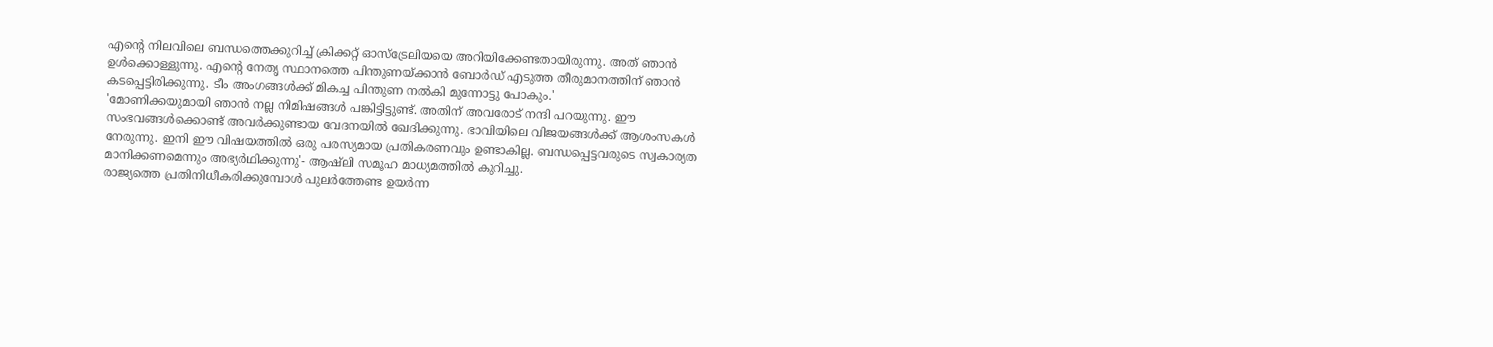എന്റെ നിലവിലെ ബന്ധത്തെക്കുറിച്ച് ക്രിക്കറ്റ് ഓസ്ട്രേലിയയെ അറിയിക്കേണ്ടതായിരുന്നു. അത് ഞാൻ ഉൾക്കൊള്ളുന്നു. എന്റെ നേതൃ സ്ഥാനത്തെ പിന്തുണയ്ക്കാൻ ബോർഡ് എടുത്ത തീരുമാനത്തിന് ഞാൻ കടപ്പെട്ടിരിക്കുന്നു. ടീം അംഗങ്ങൾക്ക് മികച്ച പിന്തുണ നൽകി മുന്നോട്ടു പോകും.'
'മോണിക്കയുമായി ഞാൻ നല്ല നിമിഷങ്ങൾ പങ്കിട്ടിട്ടുണ്ട്. അതിന് അവരോട് നന്ദി പറയുന്നു. ഈ സംഭവങ്ങൾക്കൊണ്ട് അവർക്കുണ്ടായ വേദനയിൽ ഖേദിക്കുന്നു. ഭാവിയിലെ വിജയങ്ങൾക്ക് ആശംസകൾ നേരുന്നു. ഇനി ഈ വിഷയത്തിൽ ഒരു പരസ്യമായ പ്രതികരണവും ഉണ്ടാകില്ല. ബന്ധപ്പെട്ടവരുടെ സ്വകാര്യത മാനിക്കണമെന്നും അഭ്യർഥിക്കുന്നു'- ആഷ്ലി സമൂഹ മാധ്യമത്തിൽ കുറിച്ചു.
രാജ്യത്തെ പ്രതിനിധീകരിക്കുമ്പോൾ പുലർത്തേണ്ട ഉയർന്ന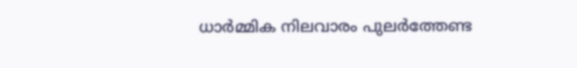ധാർമ്മിക നിലവാരം പുലർത്തേണ്ട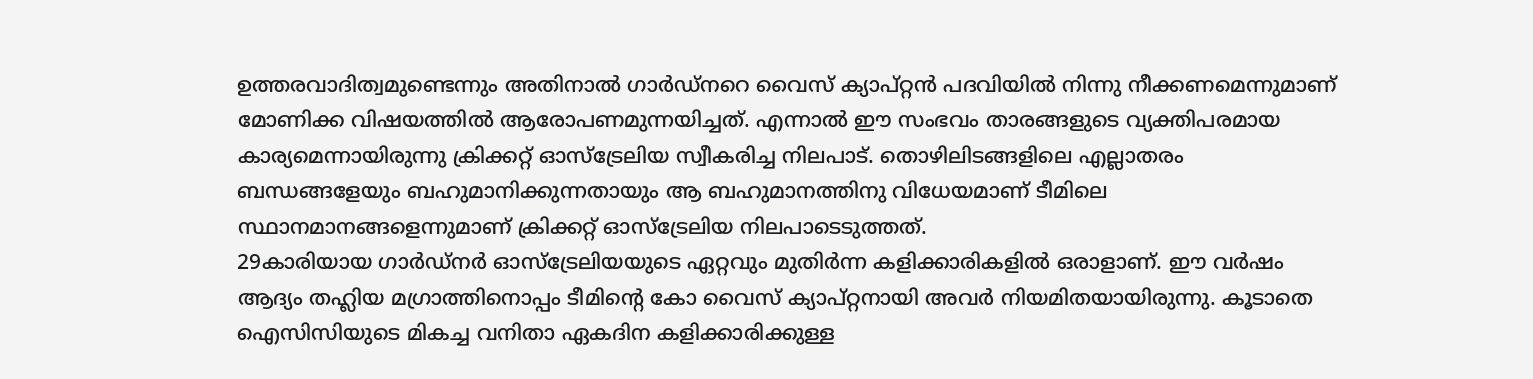ഉത്തരവാദിത്വമുണ്ടെന്നും അതിനാൽ ഗാർഡ്നറെ വൈസ് ക്യാപ്റ്റൻ പദവിയിൽ നിന്നു നീക്കണമെന്നുമാണ് മോണിക്ക വിഷയത്തിൽ ആരോപണമുന്നയിച്ചത്. എന്നാൽ ഈ സംഭവം താരങ്ങളുടെ വ്യക്തിപരമായ കാര്യമെന്നായിരുന്നു ക്രിക്കറ്റ് ഓസ്ട്രേലിയ സ്വീകരിച്ച നിലപാട്. തൊഴിലിടങ്ങളിലെ എല്ലാതരം ബന്ധങ്ങളേയും ബഹുമാനിക്കുന്നതായും ആ ബഹുമാനത്തിനു വിധേയമാണ് ടീമിലെ സ്ഥാനമാനങ്ങളെന്നുമാണ് ക്രിക്കറ്റ് ഓസ്ട്രേലിയ നിലപാടെടുത്തത്.
29കാരിയായ ഗാർഡ്നർ ഓസ്ട്രേലിയയുടെ ഏറ്റവും മുതിർന്ന കളിക്കാരികളിൽ ഒരാളാണ്. ഈ വർഷം ആദ്യം തഹ്ലിയ മഗ്രാത്തിനൊപ്പം ടീമിന്റെ കോ വൈസ് ക്യാപ്റ്റനായി അവർ നിയമിതയായിരുന്നു. കൂടാതെ ഐസിസിയുടെ മികച്ച വനിതാ ഏകദിന കളിക്കാരിക്കുള്ള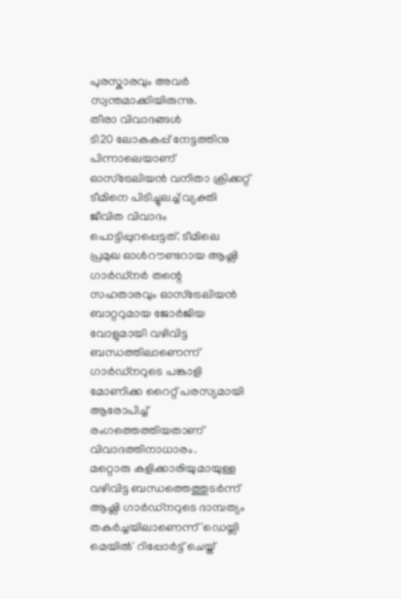പുരസ്കാരവും അവർ സ്വന്തമാക്കിയിരുന്നു.
തീരാ വിവാദങ്ങൾ
ടി20 ലോകകപ്പ് നേട്ടത്തിനു പിന്നാലെയാണ് ഓസ്ട്രേലിയൻ വനിതാ ക്രിക്കറ്റ് ടീമിനെ പിടിച്ചുലച്ച് വ്യക്തി ജീവിത വിവാദം പൊട്ടിപ്പുറപ്പെട്ടത്. ടീമിലെ പ്രമുഖ ഓൾറൗണ്ടറായ ആഷ്ലി ഗാർഡ്നർ തന്റെ സഹതാരവും ഓസ്ട്രേലിയൻ ബാറ്ററുമായ ജോർജിയ വോളുമായി വഴിവിട്ട ബന്ധത്തിലാണെന്ന് ഗാർഡ്നറുടെ പങ്കാളി മോണിക്ക റൈറ്റ് പരസ്യമായി ആരോപിച്ച് രംഗത്തെത്തിയതാണ് വിവാദത്തിനാധാരം.
മറ്റൊരു കളിക്കാരിയുമായുള്ള വഴിവിട്ട ബന്ധത്തെത്തുടർന്ന് ആഷ്ലി ഗാർഡ്നറുടെ ദാമ്പത്യം തകർച്ചയിലാണെന്ന് 'ഡെയ്ലി മെയിൽ' റിപ്പോർട്ട് ചെയ്ത്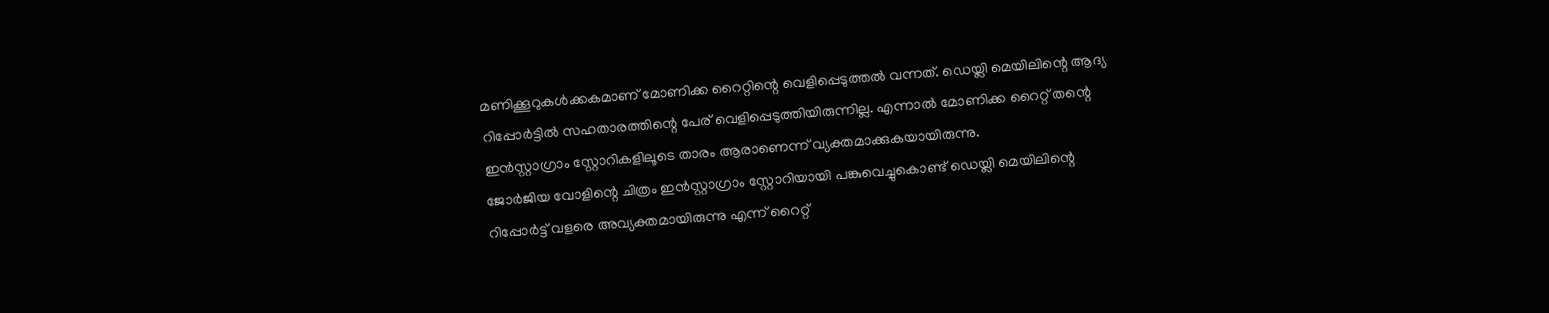മണിക്കൂറുകൾക്കകമാണ് മോണിക്ക റൈറ്റിന്റെ വെളിപ്പെടുത്തൽ വന്നത്. ഡെയ്ലി മെയിലിന്റെ ആദ്യ റിപ്പോർട്ടിൽ സഹതാരത്തിന്റെ പേര് വെളിപ്പെടുത്തിയിരുന്നില്ല. എന്നാൽ മോണിക്ക റൈറ്റ് തന്റെ ഇൻസ്റ്റാഗ്രാം സ്റ്റോറികളിലൂടെ താരം ആരാണെന്ന് വ്യക്തമാക്കുകയായിരുന്നു.
ജോർജിയ വോളിന്റെ ചിത്രം ഇൻസ്റ്റാഗ്രാം സ്റ്റോറിയായി പങ്കുവെച്ചുകൊണ്ട് ഡെയ്ലി മെയിലിന്റെ റിപ്പോർട്ട് വളരെ അവ്യക്തമായിരുന്നു എന്ന് റൈറ്റ്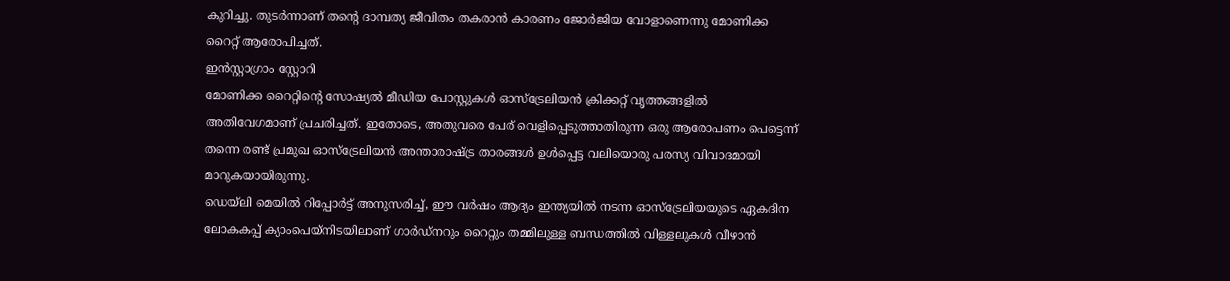കുറിച്ചു. തുടർന്നാണ് തന്റെ ദാമ്പത്യ ജീവിതം തകരാൻ കാരണം ജോർജിയ വോളാണെന്നു മോണിക്ക റൈറ്റ് ആരോപിച്ചത്.
ഇൻസ്റ്റാഗ്രാം സ്റ്റോറി
മോണിക്ക റൈറ്റിന്റെ സോഷ്യൽ മീഡിയ പോസ്റ്റുകൾ ഓസ്ട്രേലിയൻ ക്രിക്കറ്റ് വൃത്തങ്ങളിൽ അതിവേഗമാണ് പ്രചരിച്ചത്. ഇതോടെ, അതുവരെ പേര് വെളിപ്പെടുത്താതിരുന്ന ഒരു ആരോപണം പെട്ടെന്ന് തന്നെ രണ്ട് പ്രമുഖ ഓസ്ട്രേലിയൻ അന്താരാഷ്ട്ര താരങ്ങൾ ഉൾപ്പെട്ട വലിയൊരു പരസ്യ വിവാദമായി മാറുകയായിരുന്നു.
ഡെയ്ലി മെയിൽ റിപ്പോർട്ട് അനുസരിച്ച്, ഈ വർഷം ആദ്യം ഇന്ത്യയിൽ നടന്ന ഓസ്ട്രേലിയയുടെ ഏകദിന ലോകകപ്പ് ക്യാംപെയ്നിടയിലാണ് ഗാർഡ്നറും റൈറ്റും തമ്മിലുള്ള ബന്ധത്തിൽ വിള്ളലുകൾ വീഴാൻ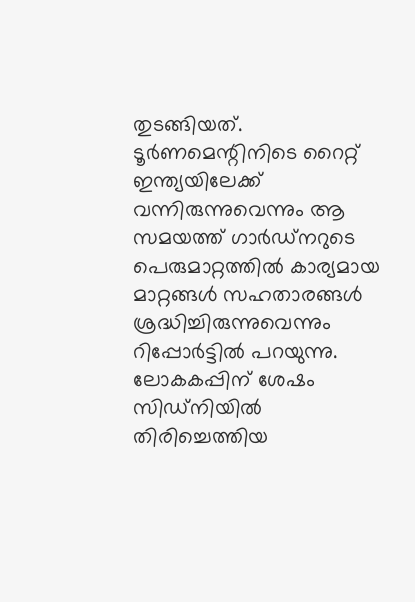തുടങ്ങിയത്. ടൂർണമെന്റിനിടെ റൈറ്റ് ഇന്ത്യയിലേക്ക് വന്നിരുന്നുവെന്നും ആ സമയത്ത് ഗാർഡ്നറുടെ പെരുമാറ്റത്തിൽ കാര്യമായ മാറ്റങ്ങൾ സഹതാരങ്ങൾ ശ്രദ്ധിച്ചിരുന്നുവെന്നും റിപ്പോർട്ടിൽ പറയുന്നു.
ലോകകപ്പിന് ശേഷം സിഡ്നിയിൽ തിരിച്ചെത്തിയ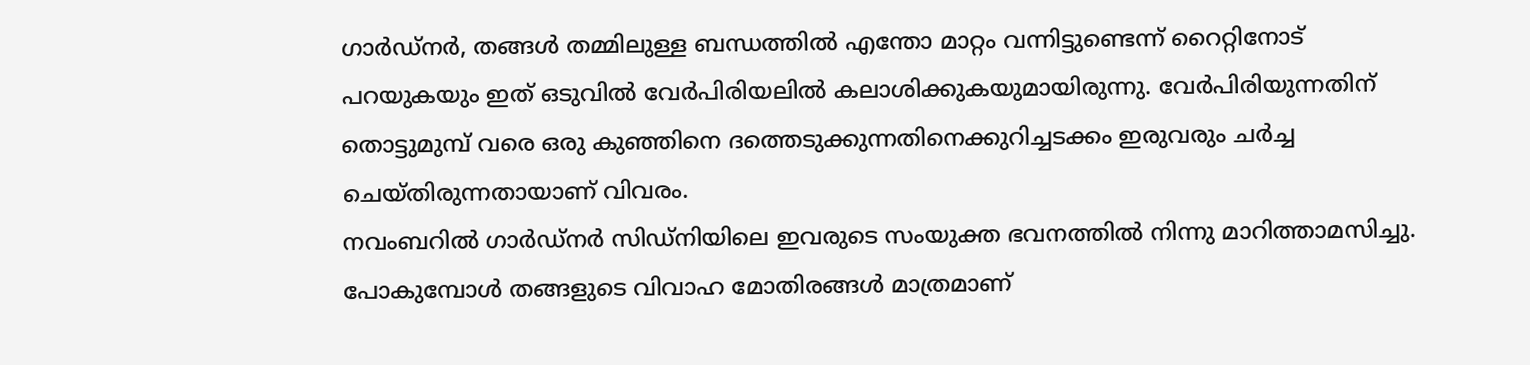ഗാർഡ്നർ, തങ്ങൾ തമ്മിലുള്ള ബന്ധത്തിൽ എന്തോ മാറ്റം വന്നിട്ടുണ്ടെന്ന് റൈറ്റിനോട് പറയുകയും ഇത് ഒടുവിൽ വേർപിരിയലിൽ കലാശിക്കുകയുമായിരുന്നു. വേർപിരിയുന്നതിന് തൊട്ടുമുമ്പ് വരെ ഒരു കുഞ്ഞിനെ ദത്തെടുക്കുന്നതിനെക്കുറിച്ചടക്കം ഇരുവരും ചർച്ച ചെയ്തിരുന്നതായാണ് വിവരം.
നവംബറിൽ ഗാർഡ്നർ സിഡ്നിയിലെ ഇവരുടെ സംയുക്ത ഭവനത്തിൽ നിന്നു മാറിത്താമസിച്ചു. പോകുമ്പോൾ തങ്ങളുടെ വിവാഹ മോതിരങ്ങൾ മാത്രമാണ്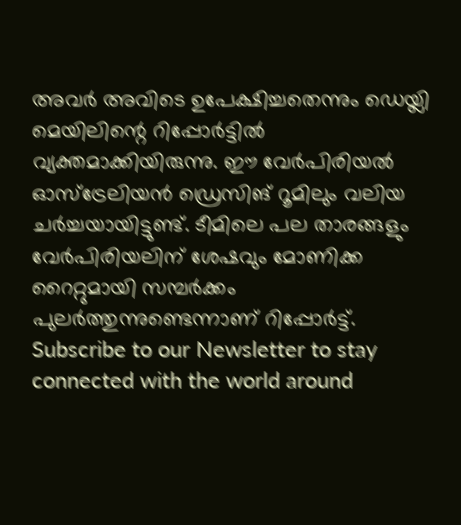അവർ അവിടെ ഉപേക്ഷിച്ചതെന്നും ഡെയ്ലി മെയിലിന്റെ റിപ്പോർട്ടിൽ വ്യക്തമാക്കിയിരുന്നു. ഈ വേർപിരിയൽ ഓസ്ട്രേലിയൻ ഡ്രെസിങ് റൂമിലും വലിയ ചർച്ചയായിട്ടുണ്ട്. ടീമിലെ പല താരങ്ങളും വേർപിരിയലിന് ശേഷവും മോണിക്ക റൈറ്റുമായി സമ്പർക്കം പുലർത്തുന്നുണ്ടെന്നാണ് റിപ്പോർട്ട്.
Subscribe to our Newsletter to stay connected with the world around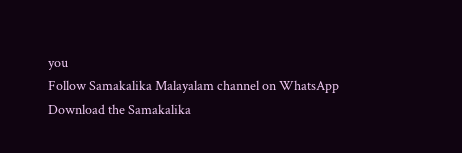you
Follow Samakalika Malayalam channel on WhatsApp
Download the Samakalika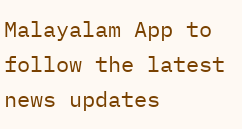Malayalam App to follow the latest news updates